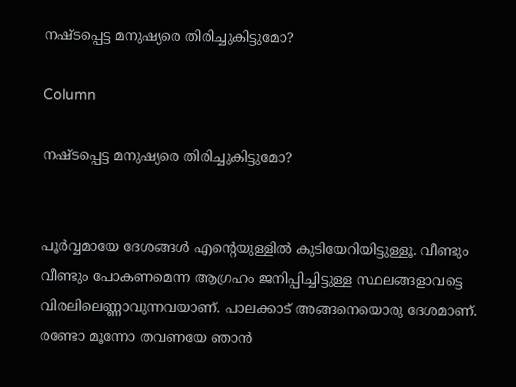നഷ്ടപ്പെട്ട മനുഷ്യരെ തിരിച്ചുകിട്ടുമോ?

Column

നഷ്ടപ്പെട്ട മനുഷ്യരെ തിരിച്ചുകിട്ടുമോ?


പൂർവ്വമായേ ദേശങ്ങൾ എന്റെയുള്ളിൽ കുടിയേറിയിട്ടുള്ളൂ. വീണ്ടും വീണ്ടും പോകണമെന്ന ആഗ്രഹം ജനിപ്പിച്ചിട്ടുള്ള സ്ഥലങ്ങളാവട്ടെ വിരലിലെണ്ണാവുന്നവയാണ്. പാലക്കാട് അങ്ങനെയൊരു ദേശമാണ്. രണ്ടോ മൂന്നോ തവണയേ ഞാൻ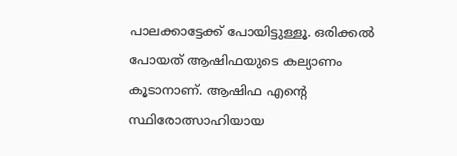പാലക്കാട്ടേക്ക് പോയിട്ടുള്ളൂ. ഒരിക്കൽ പോയത് ആഷിഫയുടെ കല്യാണം കൂടാനാണ്. ആഷിഫ എന്റെ സ്ഥിരോത്സാഹിയായ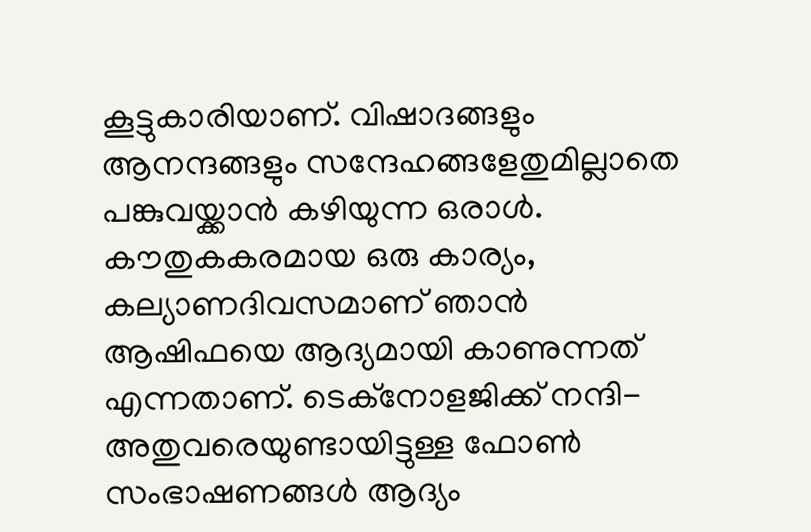കൂട്ടുകാരിയാണ്. വിഷാദങ്ങളും ആനന്ദങ്ങളും സന്ദേഹങ്ങളേതുമില്ലാതെ പങ്കുവയ്ക്കാൻ കഴിയുന്ന ഒരാൾ. കൗതുകകരമായ ഒരു കാര്യം, കല്യാണദിവസമാണ് ഞാൻ ആഷിഫയെ ആദ്യമായി കാണുന്നത് എന്നതാണ്. ടെക്‌നോളജിക്ക് നന്ദി- അതുവരെയുണ്ടായിട്ടുള്ള ഫോൺ സംഭാഷണങ്ങൾ ആദ്യം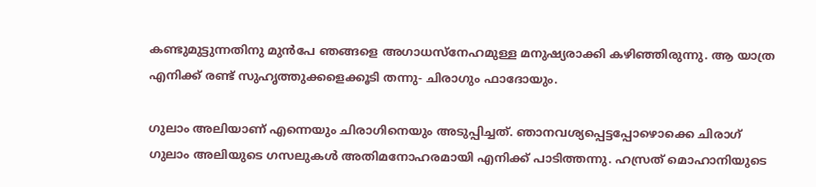കണ്ടുമുട്ടുന്നതിനു മുൻപേ ഞങ്ങളെ അഗാധസ്‌നേഹമുള്ള മനുഷ്യരാക്കി കഴിഞ്ഞിരുന്നു. ആ യാത്ര എനിക്ക് രണ്ട് സുഹൃത്തുക്കളെക്കൂടി തന്നു- ചിരാഗും ഫാദോയും.

ഗുലാം അലിയാണ് എന്നെയും ചിരാഗിനെയും അടുപ്പിച്ചത്. ഞാനവശ്യപ്പെട്ടപ്പോഴൊക്കെ ചിരാഗ് ഗുലാം അലിയുടെ ഗസലുകൾ അതിമനോഹരമായി എനിക്ക് പാടിത്തന്നു. ഹസ്രത് മൊഹാനിയുടെ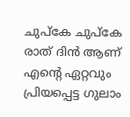ചുപ്കേ ചുപ്കേ രാത് ദിൻ ആണ് എന്റെ ഏറ്റവും പ്രിയപ്പെട്ട ഗുലാം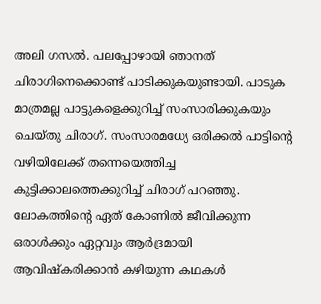അലി ഗസൽ. പലപ്പോഴായി ഞാനത് ചിരാഗിനെക്കൊണ്ട് പാടിക്കുകയുണ്ടായി. പാടുക മാത്രമല്ല പാട്ടുകളെക്കുറിച്ച് സംസാരിക്കുകയും ചെയ്തു ചിരാഗ്. സംസാരമധ്യേ ഒരിക്കൽ പാട്ടിന്റെ വഴിയിലേക്ക് തന്നെയെത്തിച്ച കുട്ടിക്കാലത്തെക്കുറിച്ച് ചിരാഗ് പറഞ്ഞു. ലോകത്തിന്റെ ഏത് കോണിൽ ജീവിക്കുന്ന ഒരാൾക്കും ഏറ്റവും ആർദ്രമായി ആവിഷ്‌കരിക്കാൻ കഴിയുന്ന കഥകൾ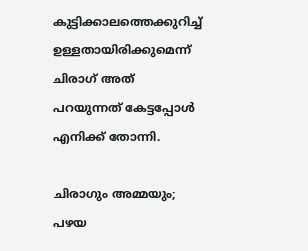കുട്ടിക്കാലത്തെക്കുറിച്ച് ഉള്ളതായിരിക്കുമെന്ന് ചിരാഗ് അത് പറയുന്നത് കേട്ടപ്പോൾ എനിക്ക് തോന്നി.

ചിരാഗും അമ്മയും; പഴയ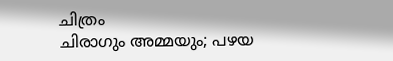ചിത്രം
ചിരാഗും അമ്മയും; പഴയ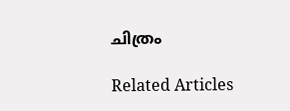ചിത്രം

Related Articles